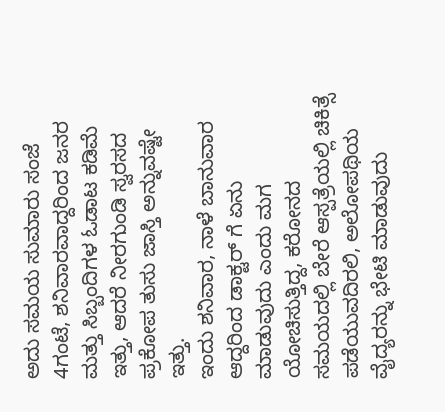ಅದು ಸಮಯ ಸುಮಾರು ಸಂಜೆ 4ಗಂಟೆ, ಶನಿವಾರವಾದ್ದರಿಂದ ಜನರ ಮತ್ತು ಸಿಬ್ಬಂದಿಗಳ ಓಡಾಟ ಕಡಿಮೆ ಇತ್ತು, ಆದರೆ ನೀರಗುಂಡಿ ಸ್ವರಸದ ಪ್ರಕೋಪ ತುಸು ಜಾಸ್ತಿ ಅನ್ನುವಷ್ಟೇ ಇತ್ತು.
ಇಂದು ಶನಿವಾರ, ನಾಳೆ ಬಾನುವಾರ ಆದ್ದರಿಂದ ಡಾಕ್ಟರ್ ಗೆ ಏನು ಮಾಡುವುದು ಎಂದು ಮಗ ಯೋಚಿಸುತ್ತಿದ್ದ, ಕರೋನದ ಸಮಯದಲ್ಲಿ ಬೇರೆ ಆಸ್ಪತ್ರೆಯಲ್ಲಿ ಚಿಕಿತ್ಸೆ ಪಡೆಯುವದಿರಲಿ, ಅಲೋಪಥಿಯ ವೈದ್ಯರನ್ನು ಭೇಟಿ ಮಾಡುವುದು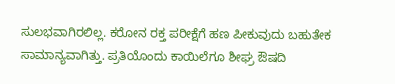ಸುಲಭವಾಗಿರಲಿಲ್ಲ. ಕರೋನ ರಕ್ತ ಪರೀಕ್ಷೆಗೆ ಹಣ ಪೀಕುವುದು ಬಹುತೇಕ ಸಾಮಾನ್ಯವಾಗಿತ್ತು. ಪ್ರತಿಯೊಂದು ಕಾಯಿಲೆಗೂ ಶೀಘ್ರ ಔಷದಿ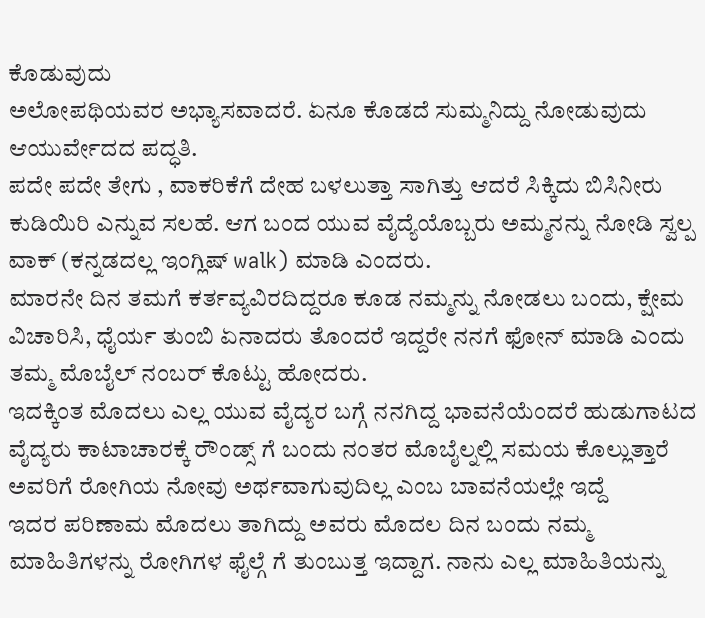ಕೊಡುವುದು
ಅಲೋಪಥಿಯವರ ಅಭ್ಯಾಸವಾದರೆ. ಏನೂ ಕೊಡದೆ ಸುಮ್ಮನಿದ್ದು ನೋಡುವುದು ಆಯುರ್ವೇದದ ಪದ್ಧತಿ.
ಪದೇ ಪದೇ ತೇಗು , ವಾಕರಿಕೆಗೆ ದೇಹ ಬಳಲುತ್ತಾ ಸಾಗಿತ್ತು ಆದರೆ ಸಿಕ್ಕಿದು ಬಿಸಿನೀರು ಕುಡಿಯಿರಿ ಎನ್ನುವ ಸಲಹೆ. ಆಗ ಬಂದ ಯುವ ವೈದ್ಯೆಯೊಬ್ಬರು ಅಮ್ಮನನ್ನು ನೋಡಿ ಸ್ವಲ್ಪ ವಾಕ್ (ಕನ್ನಡದಲ್ಲ ಇಂಗ್ಲಿಷ್ walk) ಮಾಡಿ ಎಂದರು.
ಮಾರನೇ ದಿನ ತಮಗೆ ಕರ್ತವ್ಯವಿರದಿದ್ದರೂ ಕೂಡ ನಮ್ಮನ್ನು ನೋಡಲು ಬಂದು, ಕ್ಷೇಮ ವಿಚಾರಿಸಿ, ಧೈರ್ಯ ತುಂಬಿ ಏನಾದರು ತೊಂದರೆ ಇದ್ದರೇ ನನಗೆ ಫೋನ್ ಮಾಡಿ ಎಂದು ತಮ್ಮ ಮೊಬೈಲ್ ನಂಬರ್ ಕೊಟ್ಟು ಹೋದರು.
ಇದಕ್ಕಿಂತ ಮೊದಲು ಎಲ್ಲ ಯುವ ವೈದ್ಯರ ಬಗ್ಗೆ ನನಗಿದ್ದ ಭಾವನೆಯೆಂದರೆ ಹುಡುಗಾಟದ ವೈದ್ಯರು ಕಾಟಾಚಾರಕ್ಕೆ ರೌಂಡ್ಸ್ ಗೆ ಬಂದು ನಂತರ ಮೊಬೈಲ್ನಲ್ಲಿ ಸಮಯ ಕೊಲ್ಲುತ್ತಾರೆ ಅವರಿಗೆ ರೋಗಿಯ ನೋವು ಅರ್ಥವಾಗುವುದಿಲ್ಲ ಎಂಬ ಬಾವನೆಯಲ್ಲೇ ಇದ್ದೆ
ಇದರ ಪರಿಣಾಮ ಮೊದಲು ತಾಗಿದ್ದು ಅವರು ಮೊದಲ ದಿನ ಬಂದು ನಮ್ಮ ಮಾಹಿತಿಗಳನ್ನು ರೋಗಿಗಳ ಫೈಲ್ಗೆ ಗೆ ತುಂಬುತ್ತ ಇದ್ದಾಗ. ನಾನು ಎಲ್ಲ ಮಾಹಿತಿಯನ್ನು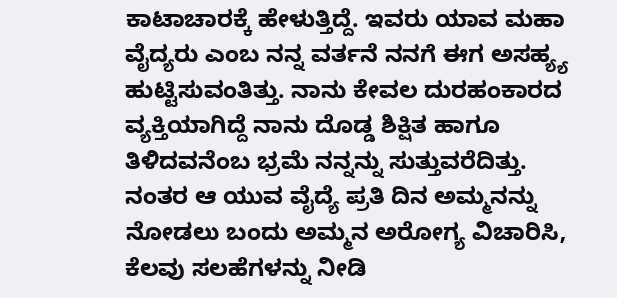ಕಾಟಾಚಾರಕ್ಕೆ ಹೇಳುತ್ತಿದ್ದೆ. ಇವರು ಯಾವ ಮಹಾ ವೈದ್ಯರು ಎಂಬ ನನ್ನ ವರ್ತನೆ ನನಗೆ ಈಗ ಅಸಹ್ಯ್ಯ ಹುಟ್ಟಿಸುವಂತಿತ್ತು. ನಾನು ಕೇವಲ ದುರಹಂಕಾರದ ವ್ಯಕ್ತಿಯಾಗಿದ್ದೆ ನಾನು ದೊಡ್ಡ ಶಿಕ್ಷಿತ ಹಾಗೂ ತಿಳಿದವನೆಂಬ ಭ್ರಮೆ ನನ್ನನ್ನು ಸುತ್ತುವರೆದಿತ್ತು.
ನಂತರ ಆ ಯುವ ವೈದ್ಯೆ ಪ್ರತಿ ದಿನ ಅಮ್ಮನನ್ನು ನೋಡಲು ಬಂದು ಅಮ್ಮನ ಅರೋಗ್ಯ ವಿಚಾರಿಸಿ, ಕೆಲವು ಸಲಹೆಗಳನ್ನು ನೀಡಿ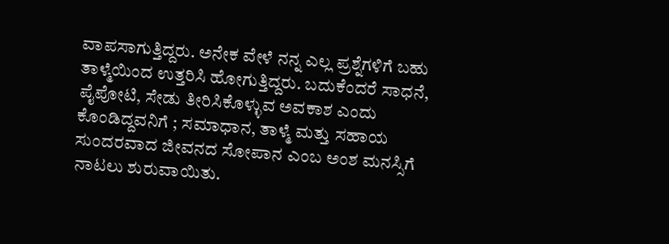ವಾಪಸಾಗುತ್ತಿದ್ದರು. ಅನೇಕ ವೇಳೆ ನನ್ನ ಎಲ್ಲ ಪ್ರಶ್ನೆಗಳಿಗೆ ಬಹು ತಾಳ್ಮೆಯಿಂದ ಉತ್ತರಿಸಿ ಹೋಗುತ್ತಿದ್ದರು. ಬದುಕೆಂದರೆ ಸಾಧನೆ, ಪೈಪೋಟಿ, ಸೇಡು ತೀರಿಸಿಕೊಳ್ಳುವ ಅವಕಾಶ ಎಂದು ಕೊಂಡಿದ್ದವನಿಗೆ ; ಸಮಾಧಾನ, ತಾಳ್ಮೆ ಮತ್ತು ಸಹಾಯ ಸುಂದರವಾದ ಜೀವನದ ಸೋಪಾನ ಎಂಬ ಅಂಶ ಮನಸ್ಸಿಗೆ ನಾಟಲು ಶುರುವಾಯಿತು.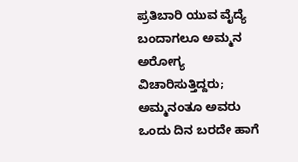ಪ್ರತಿಬಾರಿ ಯುವ ವೈದ್ಯೆ
ಬಂದಾಗಲೂ ಅಮ್ಮನ ಅರೋಗ್ಯ ವಿಚಾರಿಸುತ್ತಿದ್ದರು; ಅಮ್ಮನಂತೂ ಅವರು ಒಂದು ದಿನ ಬರದೇ ಹಾಗೆ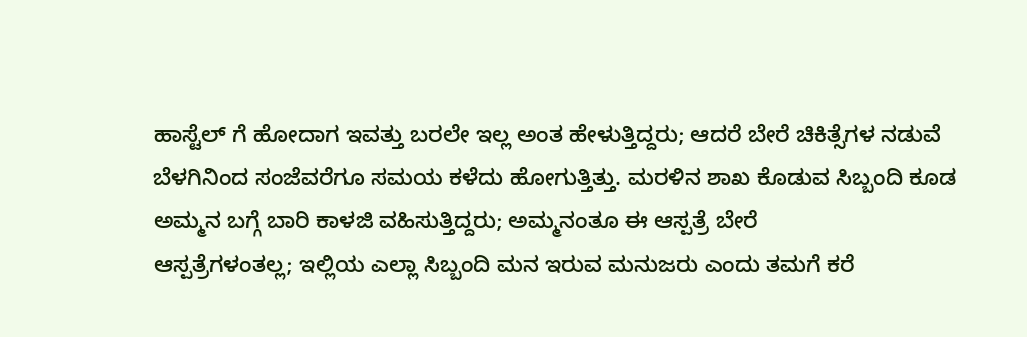ಹಾಸ್ಟೆಲ್ ಗೆ ಹೋದಾಗ ಇವತ್ತು ಬರಲೇ ಇಲ್ಲ ಅಂತ ಹೇಳುತ್ತಿದ್ದರು; ಆದರೆ ಬೇರೆ ಚಿಕಿತ್ಸೆಗಳ ನಡುವೆ ಬೆಳಗಿನಿಂದ ಸಂಜೆವರೆಗೂ ಸಮಯ ಕಳೆದು ಹೋಗುತ್ತಿತ್ತು. ಮರಳಿನ ಶಾಖ ಕೊಡುವ ಸಿಬ್ಬಂದಿ ಕೂಡ ಅಮ್ಮನ ಬಗ್ಗೆ ಬಾರಿ ಕಾಳಜಿ ವಹಿಸುತ್ತಿದ್ದರು; ಅಮ್ಮನಂತೂ ಈ ಆಸ್ಪತ್ರೆ ಬೇರೆ
ಆಸ್ಪತ್ರೆಗಳಂತಲ್ಲ; ಇಲ್ಲಿಯ ಎಲ್ಲಾ ಸಿಬ್ಬಂದಿ ಮನ ಇರುವ ಮನುಜರು ಎಂದು ತಮಗೆ ಕರೆ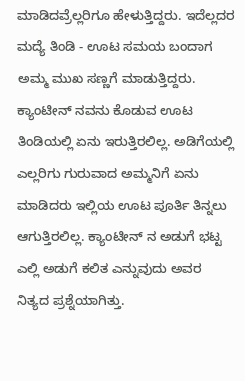ಮಾಡಿದವ್ರೆಲ್ಲರಿಗೂ ಹೇಳುತ್ತಿದ್ದರು. ಇದೆಲ್ಲದರ ಮದ್ಯೆ ತಿಂಡಿ - ಊಟ ಸಮಯ ಬಂದಾಗ ಅಮ್ಮ ಮುಖ ಸಣ್ಣಗೆ ಮಾಡುತ್ತಿದ್ದರು. ಕ್ಯಾಂಟೀನ್ ನವನು ಕೊಡುವ ಊಟ ತಿಂಡಿಯಲ್ಲಿ ಏನು ಇರುತ್ತಿರಲಿಲ್ಲ. ಅಡಿಗೆಯಲ್ಲಿ ಎಲ್ಲರಿಗು ಗುರುವಾದ ಅಮ್ಮನಿಗೆ ಏನು ಮಾಡಿದರು ಇಲ್ಲಿಯ ಊಟ ಪೂರ್ತಿ ತಿನ್ನಲು ಆಗುತ್ತಿರಲಿಲ್ಲ. ಕ್ಯಾಂಟೀನ್ ನ ಅಡುಗೆ ಭಟ್ಟ ಎಲ್ಲಿ ಅಡುಗೆ ಕಲಿತ ಎನ್ನುವುದು ಅವರ ನಿತ್ಯದ ಪ್ರಶ್ನೆಯಾಗಿತ್ತು.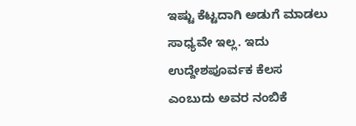ಇಷ್ಟು ಕೆಟ್ಟದಾಗಿ ಅಡುಗೆ ಮಾಡಲು ಸಾಧ್ಯವೇ ಇಲ್ಲ. ಇದು ಉದ್ದೇಶಪೂರ್ವಕ ಕೆಲಸ ಎಂಬುದು ಅವರ ನಂಬಿಕೆ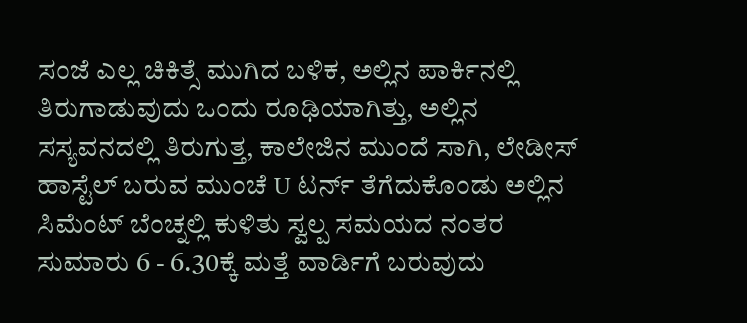ಸಂಜೆ ಎಲ್ಲ ಚಿಕಿತ್ಸೆ ಮುಗಿದ ಬಳಿಕ, ಅಲ್ಲಿನ ಪಾರ್ಕಿನಲ್ಲಿ ತಿರುಗಾಡುವುದು ಒಂದು ರೂಢಿಯಾಗಿತ್ತು, ಅಲ್ಲಿನ ಸಸ್ಯವನದಲ್ಲಿ ತಿರುಗುತ್ತ, ಕಾಲೇಜಿನ ಮುಂದೆ ಸಾಗಿ, ಲೇಡೀಸ್ ಹಾಸ್ಟೆಲ್ ಬರುವ ಮುಂಚೆ U ಟರ್ನ್ ತೆಗೆದುಕೊಂಡು ಅಲ್ಲಿನ ಸಿಮೆಂಟ್ ಬೆಂಚ್ನಲ್ಲಿ ಕುಳಿತು ಸ್ವಲ್ಪ ಸಮಯದ ನಂತರ ಸುಮಾರು 6 - 6.30ಕ್ಕೆ ಮತ್ತೆ ವಾರ್ಡಿಗೆ ಬರುವುದು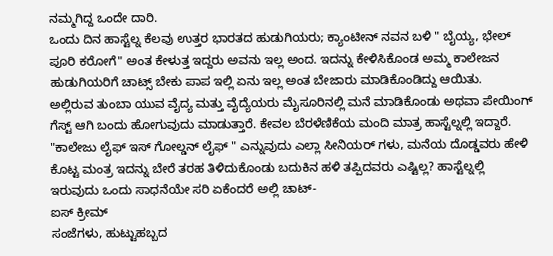ನಮ್ಮಗಿದ್ದ ಒಂದೇ ದಾರಿ.
ಒಂದು ದಿನ ಹಾಸ್ಟೆಲ್ನ ಕೆಲವು ಉತ್ತರ ಭಾರತದ ಹುಡುಗಿಯರು; ಕ್ಯಾಂಟೀನ್ ನವನ ಬಳಿ " ಬೈಯ್ಯ, ಭೇಲ್ ಪೂರಿ ಕರೋಗೆ" ಅಂತ ಕೇಳುತ್ತ ಇದ್ದರು ಅವನು ಇಲ್ಲ ಅಂದ. ಇದನ್ನು ಕೇಳಿಸಿಕೊಂಡ ಅಮ್ಮ ಕಾಲೇಜನ ಹುಡುಗಿಯರಿಗೆ ಚಾಟ್ಸ್ ಬೇಕು ಪಾಪ ಇಲ್ಲಿ ಏನು ಇಲ್ಲ ಅಂತ ಬೇಜಾರು ಮಾಡಿಕೊಂಡಿದ್ದು ಆಯಿತು.
ಅಲ್ಲಿರುವ ತುಂಬಾ ಯುವ ವೈದ್ಯ ಮತ್ತು ವೈದ್ಯೆಯರು ಮೈಸೂರಿನಲ್ಲಿ ಮನೆ ಮಾಡಿಕೊಂಡು ಅಥವಾ ಪೇಯಿಂಗ್ ಗೆಸ್ಟ್ ಆಗಿ ಬಂದು ಹೋಗುವುದು ಮಾಡುತ್ತಾರೆ. ಕೇವಲ ಬೆರಳೆಣಿಕೆಯ ಮಂದಿ ಮಾತ್ರ ಹಾಸ್ಟೆಲ್ನಲ್ಲಿ ಇದ್ದಾರೆ. "ಕಾಲೇಜು ಲೈಫ್ ಇಸ್ ಗೋಲ್ಡನ್ ಲೈಫ್ " ಎನ್ನುವುದು ಎಲ್ಲಾ ಸೀನಿಯರ್ ಗಳು, ಮನೆಯ ದೊಡ್ಡವರು ಹೇಳಿ ಕೊಟ್ಟ ಮಂತ್ರ ಇದನ್ನು ಬೇರೆ ತರಹ ತಿಳಿದುಕೊಂಡು ಬದುಕಿನ ಹಳಿ ತಪ್ಪಿದವರು ಎಷ್ಟಿಲ್ಲ? ಹಾಸ್ಟೆಲ್ನಲ್ಲಿ ಇರುವುದು ಒಂದು ಸಾಧನೆಯೇ ಸರಿ ಏಕೆಂದರೆ ಅಲ್ಲಿ ಚಾಟ್-
ಐಸ್ ಕ್ರೀಮ್
ಸಂಜೆಗಳು, ಹುಟ್ಟುಹಬ್ಬದ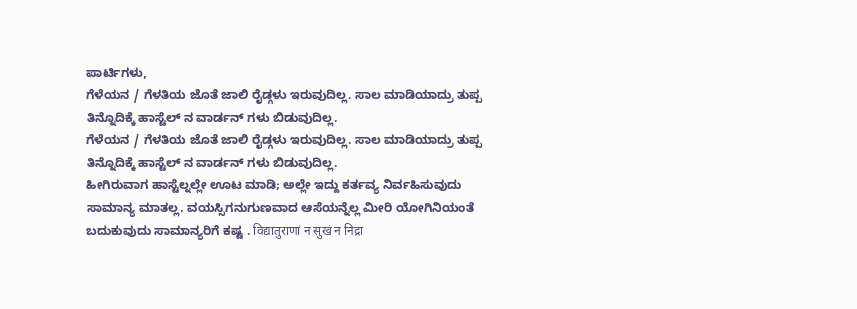ಪಾರ್ಟಿಗಳು,
ಗೆಳೆಯನ / ಗೆಳತಿಯ ಜೊತೆ ಜಾಲಿ ರೈಡ್ಗಳು ಇರುವುದಿಲ್ಲ. ಸಾಲ ಮಾಡಿಯಾದ್ರು ತುಪ್ಪ ತಿನ್ನೊದಿಕ್ಕೆ ಹಾಸ್ಟೆಲ್ ನ ವಾರ್ಡನ್ ಗಳು ಬಿಡುವುದಿಲ್ಲ.
ಗೆಳೆಯನ / ಗೆಳತಿಯ ಜೊತೆ ಜಾಲಿ ರೈಡ್ಗಳು ಇರುವುದಿಲ್ಲ. ಸಾಲ ಮಾಡಿಯಾದ್ರು ತುಪ್ಪ ತಿನ್ನೊದಿಕ್ಕೆ ಹಾಸ್ಟೆಲ್ ನ ವಾರ್ಡನ್ ಗಳು ಬಿಡುವುದಿಲ್ಲ.
ಹೀಗಿರುವಾಗ ಹಾಸ್ಟೆಲ್ನಲ್ಲೇ ಊಟ ಮಾಡಿ; ಅಲ್ಲೇ ಇದ್ದು ಕರ್ತವ್ಯ ನಿರ್ವಹಿಸುವುದು ಸಾಮಾನ್ಯ ಮಾತಲ್ಲ. ವಯಸ್ಸಿಗನುಗುಣವಾದ ಆಸೆಯನ್ನೆಲ್ಲ ಮೀರಿ ಯೋಗಿನಿಯಂತೆ ಬದುಕುವುದು ಸಾಮಾನ್ಯರಿಗೆ ಕಷ್ಟ . विद्यातुराणां न सुखं न निद्रा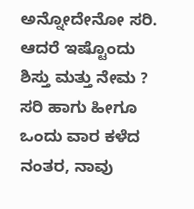ಅನ್ನೋದೇನೋ ಸರಿ. ಆದರೆ ಇಷ್ಟೊಂದು ಶಿಸ್ತು ಮತ್ತು ನೇಮ ?
ಸರಿ ಹಾಗು ಹೀಗೂ ಒಂದು ವಾರ ಕಳೆದ ನಂತರ, ನಾವು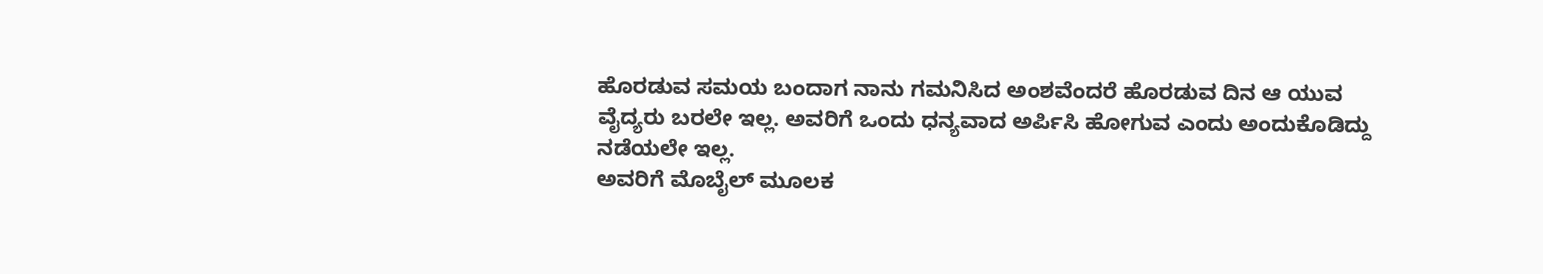ಹೊರಡುವ ಸಮಯ ಬಂದಾಗ ನಾನು ಗಮನಿಸಿದ ಅಂಶವೆಂದರೆ ಹೊರಡುವ ದಿನ ಆ ಯುವ ವೈದ್ಯರು ಬರಲೇ ಇಲ್ಲ. ಅವರಿಗೆ ಒಂದು ಧನ್ಯವಾದ ಅರ್ಪಿಸಿ ಹೋಗುವ ಎಂದು ಅಂದುಕೊಡಿದ್ದು ನಡೆಯಲೇ ಇಲ್ಲ.
ಅವರಿಗೆ ಮೊಬೈಲ್ ಮೂಲಕ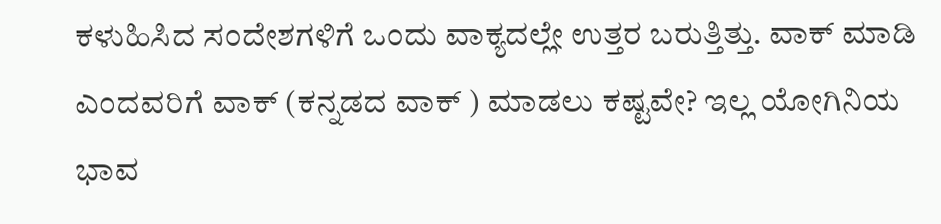ಕಳುಹಿಸಿದ ಸಂದೇಶಗಳಿಗೆ ಒಂದು ವಾಕ್ಯದಲ್ಲೇ ಉತ್ತರ ಬರುತ್ತಿತ್ತು. ವಾಕ್ ಮಾಡಿ ಎಂದವರಿಗೆ ವಾಕ್ (ಕನ್ನಡದ ವಾಕ್ ) ಮಾಡಲು ಕಷ್ಟವೇ? ಇಲ್ಲ ಯೋಗಿನಿಯ ಭಾವ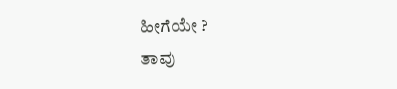ಹೀಗೆಯೇ ?
ತಾವು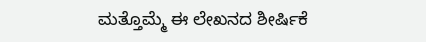ಮತ್ತೊಮ್ಮೆ ಈ ಲೇಖನದ ಶೀರ್ಷಿಕೆ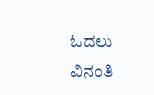ಓದಲು ವಿನಂತಿ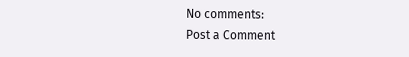No comments:
Post a Comment